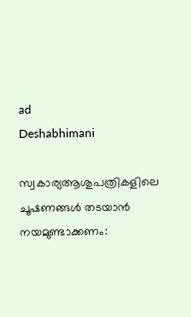ad
Deshabhimani

സ്വകാര്യആശുപത്രികളിലെ ചൂഷണങ്ങൾ തടയാൻ നയമുണ്ടാക്കണം: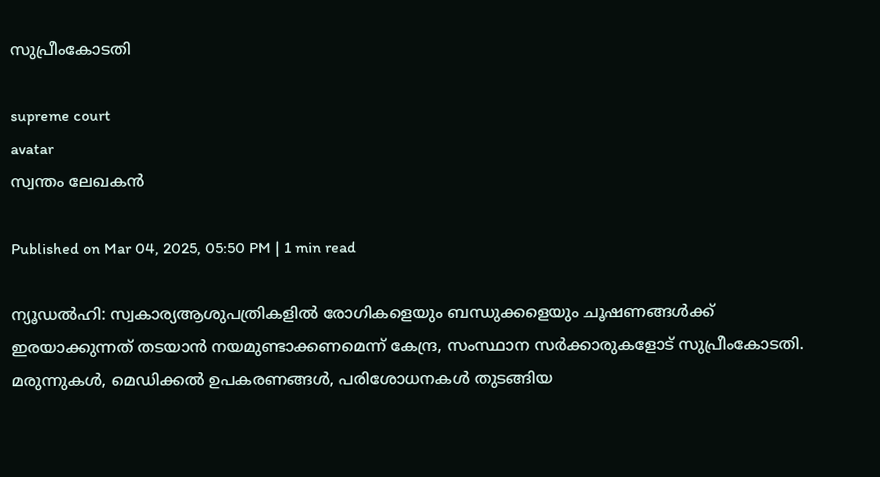സുപ്രീംകോടതി

supreme court
avatar
സ്വന്തം ലേഖകൻ

Published on Mar 04, 2025, 05:50 PM | 1 min read

ന്യൂഡൽഹി: സ്വകാര്യആശുപത്രികളിൽ രോഗികളെയും ബന്ധുക്കളെയും ചൂഷണങ്ങൾക്ക്‌ ഇരയാക്കുന്നത്‌ തടയാൻ നയമുണ്ടാക്കണമെന്ന്‌ കേന്ദ്ര, സംസ്ഥാന സർക്കാരുകളോട്‌ സുപ്രീംകോടതി. മരുന്നുകൾ, മെഡിക്കൽ ഉപകരണങ്ങൾ, പരിശോധനകൾ തുടങ്ങിയ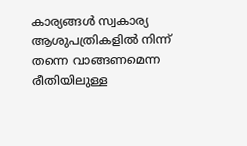കാര്യങ്ങൾ സ്വകാര്യ ആശുപത്രികളിൽ നിന്ന്‌ തന്നെ വാങ്ങണമെന്ന രീതിയിലുള്ള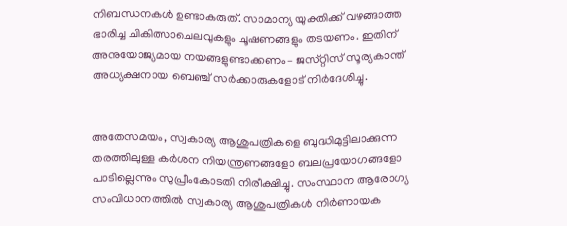നിബന്ധനകൾ ഉണ്ടാകരുത്‌. സാമാന്യ യുക്തിക്ക്‌ വഴങ്ങാത്ത ഭാരിച്ച ചികിത്സാചെലവുകളും ചൂഷണങ്ങളും തടയണം. ഇതിന്‌ അനുയോജ്യമായ നയങ്ങളുണ്ടാക്കണം– ജസ്‌റ്റിസ്‌ സൂര്യകാന്ത്‌ അധ്യക്ഷനായ ബെഞ്ച്‌ സർക്കാരുകളോട്‌ നിർദേശിച്ചു.


അതേസമയം, സ്വകാര്യ ആശുപത്രികളെ ബുദ്ധിമുട്ടിലാക്കുന്ന തരത്തിലുള്ള കർശന നിയന്ത്രണങ്ങളോ ബലപ്രയോഗങ്ങളോ പാടില്ലെന്നും സുപ്രീംകോടതി നിരീക്ഷിച്ചു. സംസ്ഥാന ആരോഗ്യ സംവിധാനത്തിൽ സ്വകാര്യ ആശുപത്രികൾ നിർണായക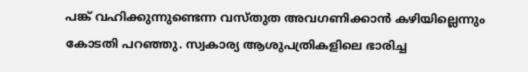പങ്ക്‌ വഹിക്കുന്നുണ്ടെന്ന വസ്‌തുത അവഗണിക്കാൻ കഴിയില്ലെന്നും കോടതി പറഞ്ഞു. സ്വകാര്യ ആശുപത്രികളിലെ ഭാരിച്ച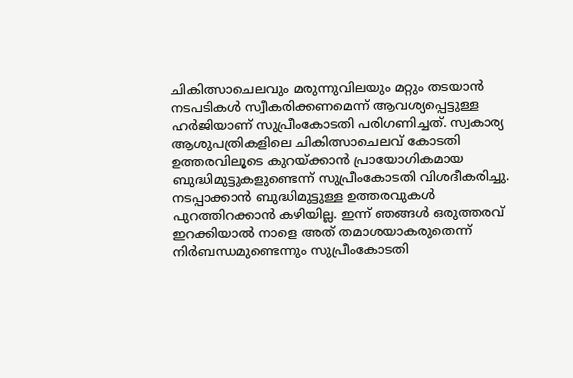ചികിത്സാചെലവും മരുന്നുവിലയും മറ്റും തടയാൻ നടപടികൾ സ്വീകരിക്കണമെന്ന്‌ ആവശ്യപ്പെട്ടുള്ള ഹർജിയാണ്‌ സുപ്രീംകോടതി പരിഗണിച്ചത്‌. സ്വകാര്യ ആശുപത്രികളിലെ ചികിത്സാചെലവ്‌ കോടതി ഉത്തരവിലൂടെ കുറയ്‌ക്കാൻ പ്രായോഗികമായ ബുദ്ധിമുട്ടുകളുണ്ടെന്ന്‌ സുപ്രീംകോടതി വിശദീകരിച്ചു. നടപ്പാക്കാൻ ബുദ്ധിമുട്ടുള്ള ഉത്തരവുകൾ പുറത്തിറക്കാൻ കഴിയില്ല. ഇന്ന്‌ ഞങ്ങൾ ഒരുത്തരവ്‌ ഇറക്കിയാൽ നാളെ അത്‌ തമാശയാകരുതെന്ന്‌ നിർബന്ധമുണ്ടെന്നും സുപ്രീംകോടതി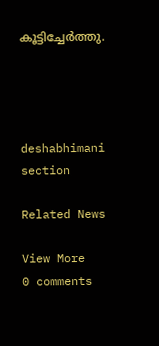കൂട്ടിച്ചേർത്തു.




deshabhimani section

Related News

View More
0 comments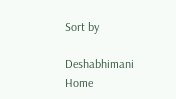Sort by

Deshabhimani
Home